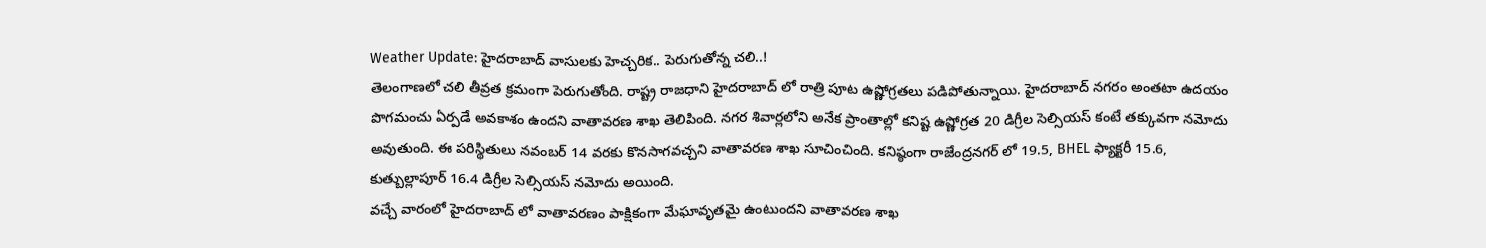Weather Update: హైదరాబాద్ వాసులకు హెచ్చరిక.. పెరుగుతోన్న చలి..!
తెలంగాణలో చలి తీవ్రత క్రమంగా పెరుగుతోంది. రాష్ట్ర రాజధాని హైదరాబాద్ లో రాత్రి పూట ఉష్ణోగ్రతలు పడిపోతున్నాయి. హైదరాబాద్ నగరం అంతటా ఉదయం పొగమంచు ఏర్పడే అవకాశం ఉందని వాతావరణ శాఖ తెలిపింది. నగర శివార్లలోని అనేక ప్రాంతాల్లో కనిష్ట ఉష్ణోగ్రత 20 డిగ్రీల సెల్సియస్ కంటే తక్కువగా నమోదు అవుతుంది. ఈ పరిస్థితులు నవంబర్ 14 వరకు కొనసాగవచ్చని వాతావరణ శాఖ సూచించింది. కనిష్ఠంగా రాజేంద్రనగర్ లో 19.5, BHEL ఫ్యాక్టరీ 15.6,
కుత్బుల్లాపూర్ 16.4 డిగ్రీల సెల్సియస్ నమోదు అయింది.
వచ్చే వారంలో హైదరాబాద్ లో వాతావరణం పాక్షికంగా మేఘావృతమై ఉంటుందని వాతావరణ శాఖ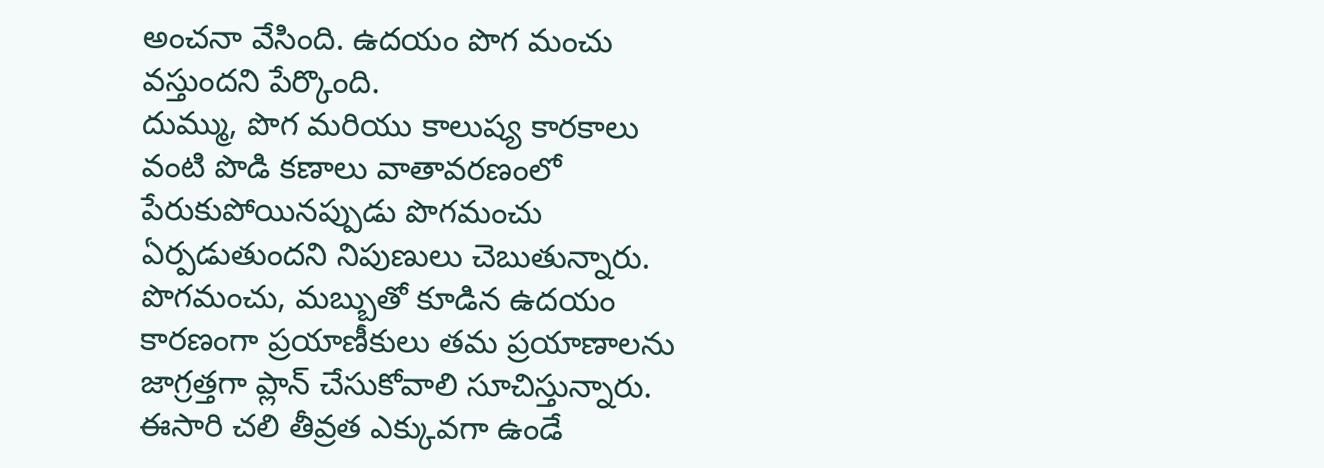అంచనా వేసింది. ఉదయం పొగ మంచు వస్తుందని పేర్కొంది.
దుమ్ము, పొగ మరియు కాలుష్య కారకాలు వంటి పొడి కణాలు వాతావరణంలో పేరుకుపోయినప్పుడు పొగమంచు ఏర్పడుతుందని నిపుణులు చెబుతున్నారు.
పొగమంచు, మబ్బుతో కూడిన ఉదయం కారణంగా ప్రయాణీకులు తమ ప్రయాణాలను జాగ్రత్తగా ప్లాన్ చేసుకోవాలి సూచిస్తున్నారు. ఈసారి చలి తీవ్రత ఎక్కువగా ఉండే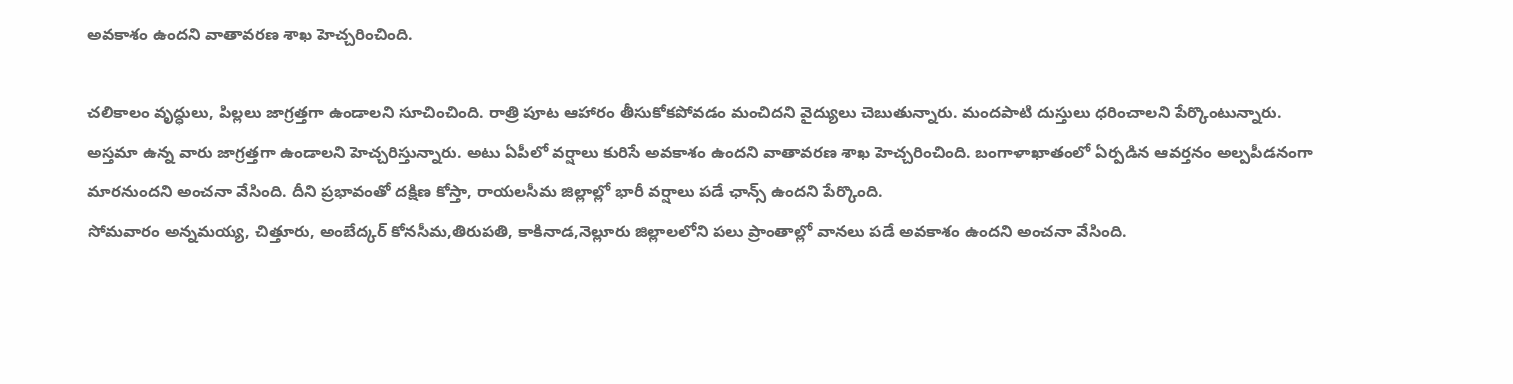అవకాశం ఉందని వాతావరణ శాఖ హెచ్చరించింది.

చలికాలం వృద్ధులు, పిల్లలు జాగ్రత్తగా ఉండాలని సూచించింది. రాత్రి పూట ఆహారం తీసుకోకపోవడం మంచిదని వైద్యులు చెబుతున్నారు. మందపాటి దుస్తులు ధరించాలని పేర్కొంటున్నారు. అస్తమా ఉన్న వారు జాగ్రత్తగా ఉండాలని హెచ్చరిస్తున్నారు. అటు ఏపీలో వర్షాలు కురిసే అవకాశం ఉందని వాతావరణ శాఖ హెచ్చరించింది. బంగాళాఖాతంలో ఏర్పడిన ఆవర్తనం అల్పపీడనంగా మారనుందని అంచనా వేసింది. దీని ప్రభావంతో దక్షిణ కోస్తా, రాయలసీమ జిల్లాల్లో భారీ వర్షాలు పడే ఛాన్స్ ఉందని పేర్కొంది.
సోమవారం అన్నమయ్య, చిత్తూరు, అంబేద్కర్ కోనసీమ,తిరుపతి, కాకినాడ,నెల్లూరు జిల్లాలలోని పలు ప్రాంతాల్లో వానలు పడే అవకాశం ఉందని అంచనా వేసింది.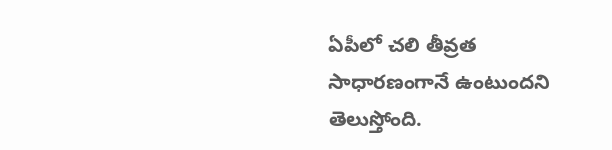ఏపీలో చలి తీవ్రత సాధారణంగానే ఉంటుందని తెలుస్తోంది.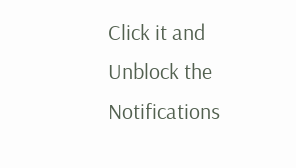Click it and Unblock the Notifications